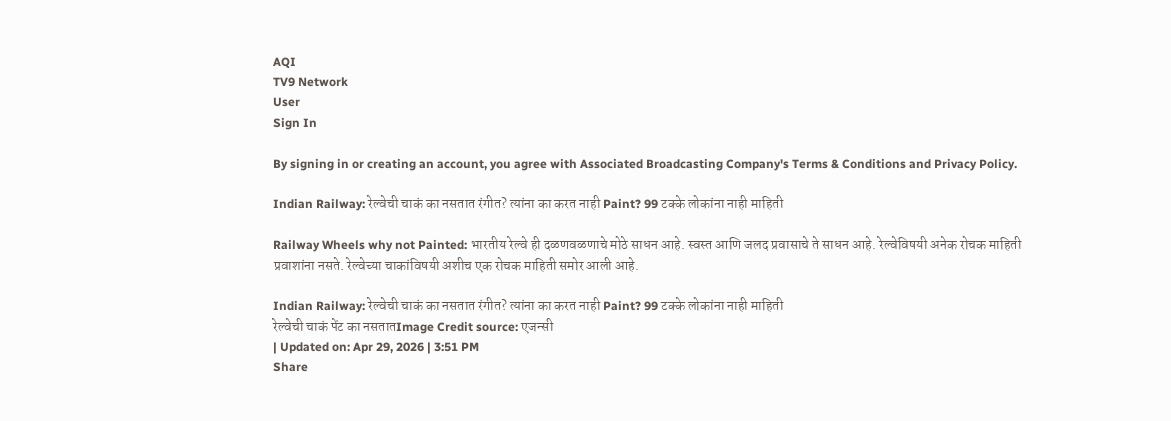AQI
TV9 Network
User
Sign In

By signing in or creating an account, you agree with Associated Broadcasting Company's Terms & Conditions and Privacy Policy.

Indian Railway: रेल्वेची चाकं का नसतात रंगीत? त्यांना का करत नाही Paint? 99 टक्के लोकांना नाही माहिती

Railway Wheels why not Painted: भारतीय रेल्वे ही दळणवळणाचे मोठे साधन आहे. स्वस्त आणि जलद प्रवासाचे ते साधन आहे. रेल्वेविषयी अनेक रोचक माहिती प्रवाशांना नसते. रेल्वेच्या चाकांविषयी अशीच एक रोचक माहिती समोर आली आहे.

Indian Railway: रेल्वेची चाकं का नसतात रंगीत? त्यांना का करत नाही Paint? 99 टक्के लोकांना नाही माहिती
रेल्वेची चाकं पेंट का नसतातImage Credit source: एजन्सी
| Updated on: Apr 29, 2026 | 3:51 PM
Share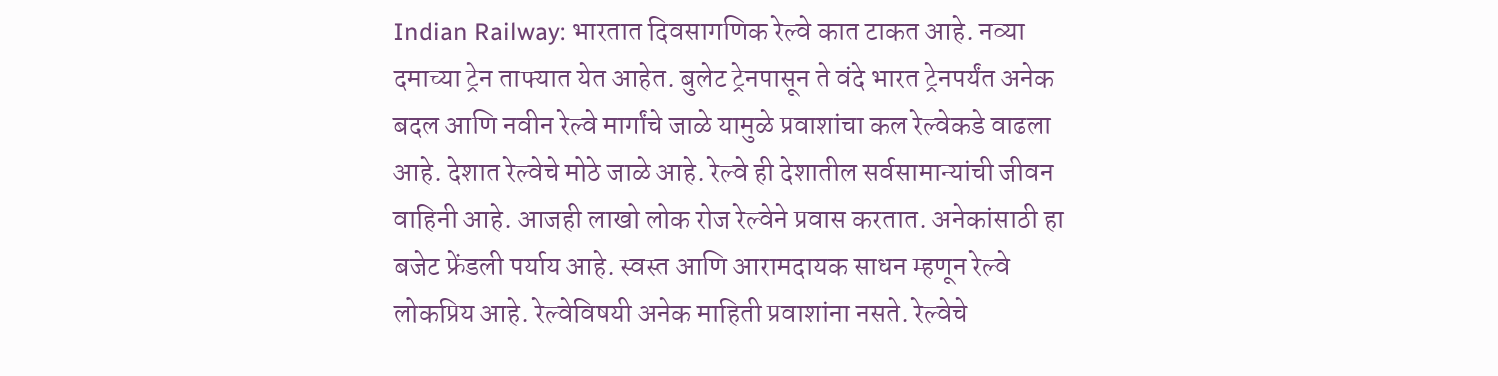Indian Railway: भारतात दिवसागणिक रेल्वे कात टाकत आहे. नव्या दमाच्या ट्रेन ताफ्यात येत आहेत. बुलेट ट्रेनपासून ते वंदे भारत ट्रेनपर्यंत अनेक बदल आणि नवीन रेल्वे मार्गांचे जाळे यामुळे प्रवाशांचा कल रेल्वेकडे वाढला आहे. देशात रेल्वेचे मोठे जाळे आहे. रेल्वे ही देशातील सर्वसामान्यांची जीवन वाहिनी आहे. आजही लाखो लोक रोज रेल्वेने प्रवास करतात. अनेकांसाठी हा बजेट फ्रेंडली पर्याय आहे. स्वस्त आणि आरामदायक साधन म्हणून रेल्वे लोकप्रिय आहे. रेल्वेविषयी अनेक माहिती प्रवाशांना नसते. रेल्वेचे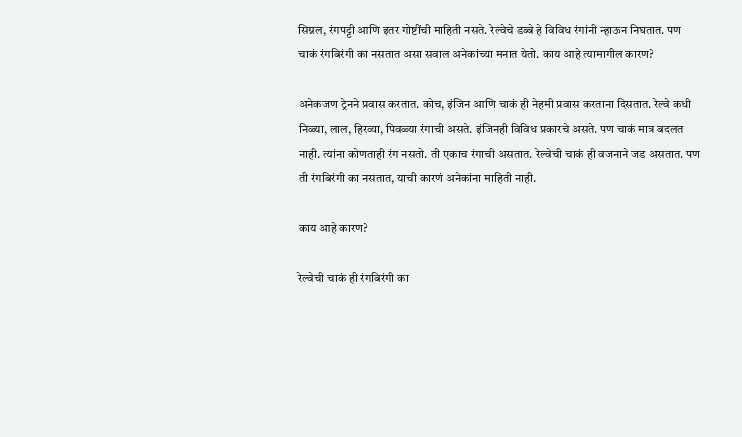सिग्नल, रंगपट्टी आणि इतर गोष्टींची माहिती नसते. रेल्वेचे डब्बे हे विविध रंगांनी न्हाऊन निघतात. पण चाकं रंगबिरंगी का नसतात असा सवाल अनेकांच्या मनात येतो. काय आहे त्यामागील कारण?

अनेकजण ट्रेनने प्रवास करतात. कोच, इंजिन आणि चाकं ही नेहमी प्रवास करताना दिसतात. रेल्वे कधी निळ्या, लाल, हिरव्या, पिवळ्या रंगाची असते. इंजिनही विविध प्रकारचे असते. पण चाकं मात्र बदलत नाही. त्यांना कोणताही रंग नसतो. ती एकाच रंगाची असतात. रेल्वेची चाकं ही वजनाने जड असतात. पण ती रंगबिरंगी का नसतात, याची कारणं अनेकांना माहिती नाही.

काय आहे कारण?

रेल्वेची चाकं ही रंगबिरंगी का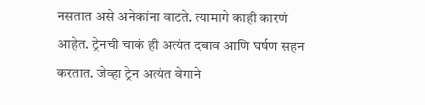नसतात असे अनेकांना वाटते. त्यामागे काही कारणं आहेत. ट्रेनची चाकं ही अत्यंत दबाव आणि घर्षण सहन करतात. जेव्हा ट्रेन अत्यंत वेगाने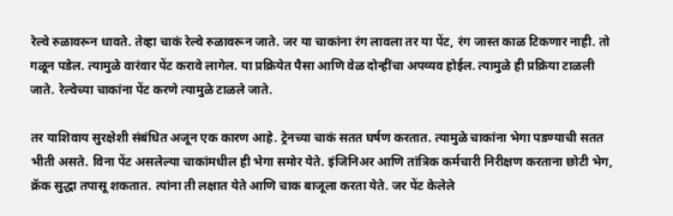रेल्वे रुळावरून धावते. तेव्हा चाकं रेल्वे रुळावरून जाते. जर या चाकांना रंग लावला तर या पेंट, रंग जास्त काळ टिकणार नाही. तो गळून पडेल. त्यामुळे वारंवार पेंट करावे लागेल. या प्रक्रियेत पैसा आणि वेळ दोन्हींचा अपव्यव होईल. त्यामुळे ही प्रक्रिया टाळली जाते. रेल्वेच्या चाकांना पेंट करणे त्यामुळे टाळले जाते.

तर याशिवाय सुरक्षेशी संबंधित अजून एक कारण आहे. ट्रेनच्या चाकं सतत घर्षण करतात. त्यामुळे चाकांना भेगा पडण्याची सतत भीती असते. विना पेंट असलेल्या चाकांमधील ही भेगा समोर येते. इंजिनिअर आणि तांत्रिक कर्मचारी निरीक्षण करताना छोटी भेग, क्रॅक सुद्धा तपासू शकतात. त्यांना ती लक्षात येते आणि चाक बाजूला करता येते. जर पेंट केलेले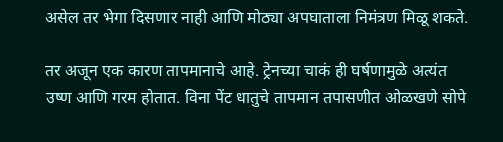असेल तर भेगा दिसणार नाही आणि मोठ्या अपघाताला निमंत्रण मिळू शकते.

तर अजून एक कारण तापमानाचे आहे. ट्रेनच्या चाकं ही घर्षणामुळे अत्यंत उष्ण आणि गरम होतात. विना पेंट धातुचे तापमान तपासणीत ओळखणे सोपे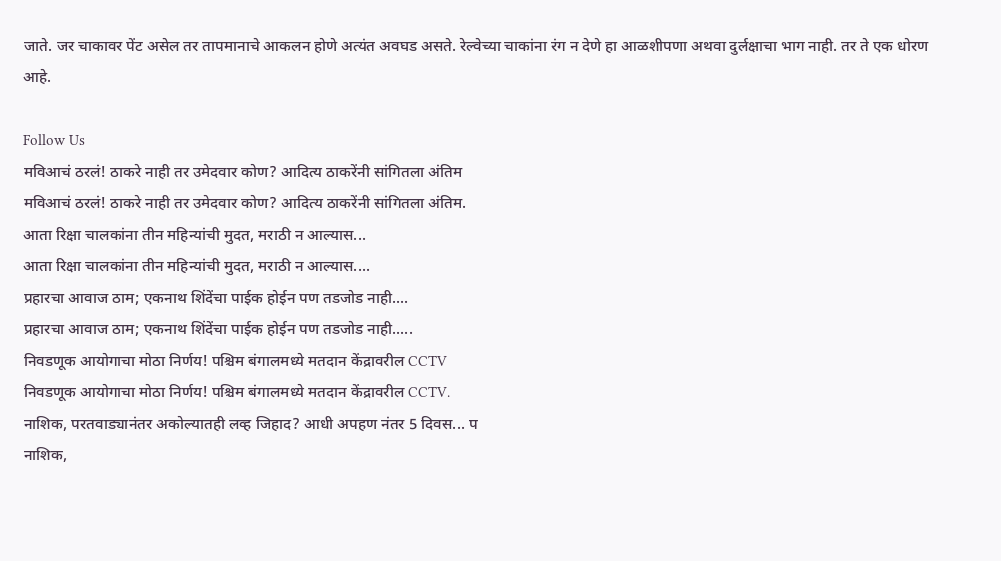जाते. जर चाकावर पेंट असेल तर तापमानाचे आकलन होणे अत्यंत अवघड असते. रेल्वेच्या चाकांना रंग न देणे हा आळशीपणा अथवा दुर्लक्षाचा भाग नाही. तर ते एक धोरण आहे.

Follow Us
मविआचं ठरलं! ठाकरे नाही तर उमेदवार कोण? आदित्य ठाकरेंनी सांगितला अंतिम
मविआचं ठरलं! ठाकरे नाही तर उमेदवार कोण? आदित्य ठाकरेंनी सांगितला अंतिम.
आता रिक्षा चालकांना तीन महिन्यांची मुदत, मराठी न आल्यास...
आता रिक्षा चालकांना तीन महिन्यांची मुदत, मराठी न आल्यास....
प्रहारचा आवाज ठाम; एकनाथ शिंदेंचा पाईक होईन पण तडजोड नाही....
प्रहारचा आवाज ठाम; एकनाथ शिंदेंचा पाईक होईन पण तडजोड नाही.....
निवडणूक आयोगाचा मोठा निर्णय! पश्चिम बंगालमध्ये मतदान केंद्रावरील CCTV
निवडणूक आयोगाचा मोठा निर्णय! पश्चिम बंगालमध्ये मतदान केंद्रावरील CCTV.
नाशिक, परतवाड्यानंतर अकोल्यातही लव्ह जिहाद? आधी अपहण नंतर 5 दिवस... प
नाशिक,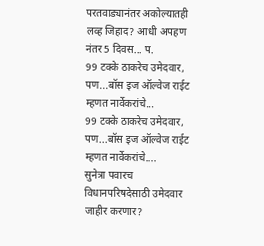परतवाड्यानंतर अकोल्यातही लव्ह जिहाद? आधी अपहण नंतर 5 दिवस... प.
99 टक्के ठाकरेच उमेदवार, पण...बॉस इज ऑल्वेज राईट म्हणत नार्वेकरांचे...
99 टक्के ठाकरेच उमेदवार, पण...बॉस इज ऑल्वेज राईट म्हणत नार्वेकरांचे....
सुनेत्रा पवारच विधानपरिषदेसाठी उमेदवार जाहीर करणार?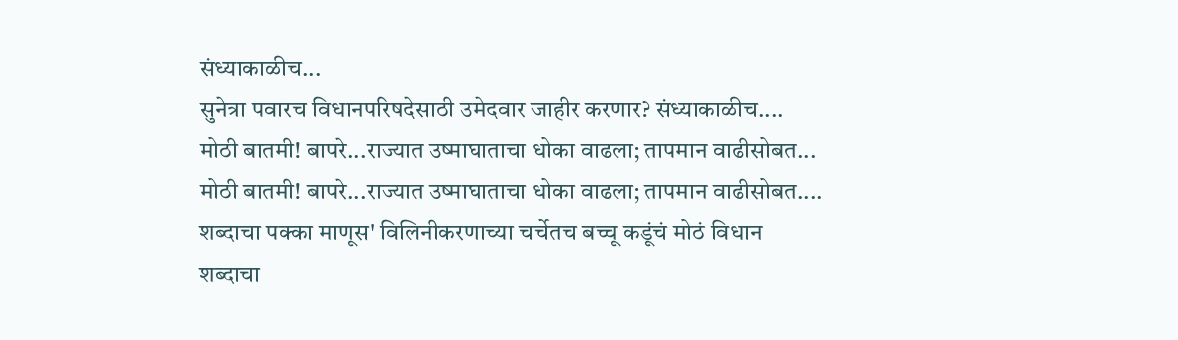संध्याकाळीच...
सुनेत्रा पवारच विधानपरिषदेसाठी उमेदवार जाहीर करणार? संध्याकाळीच....
मोठी बातमी! बापरे...राज्यात उष्माघाताचा धोका वाढला; तापमान वाढीसोबत...
मोठी बातमी! बापरे...राज्यात उष्माघाताचा धोका वाढला; तापमान वाढीसोबत....
शब्दाचा पक्का माणूस' विलिनीकरणाच्या चर्चेतच बच्चू कडूंचं मोठं विधान
शब्दाचा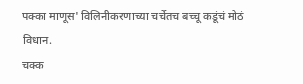पक्का माणूस' विलिनीकरणाच्या चर्चेतच बच्चू कडूंचं मोठं विधान.
चक्क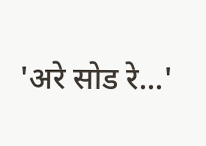'अरे सोड रे...'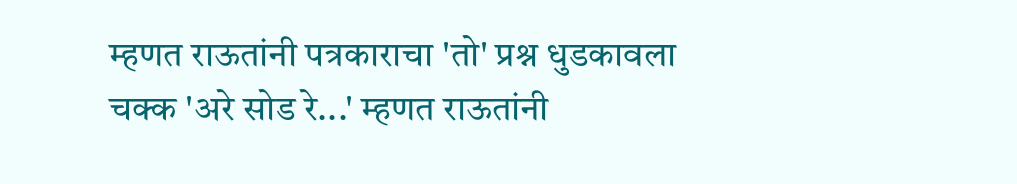म्हणत राऊतांनी पत्रकाराचा 'तो' प्रश्न धुडकावला
चक्क 'अरे सोड रे...' म्हणत राऊतांनी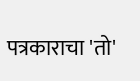पत्रकाराचा 'तो'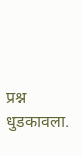प्रश्न धुडकावला.